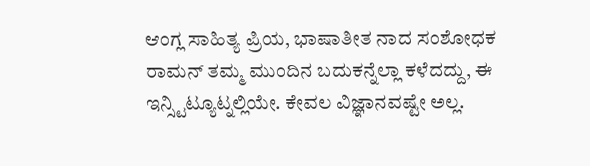ಆಂಗ್ಲ ಸಾಹಿತ್ಯ ಪ್ರಿಯ, ಭಾಷಾತೀತ ನಾದ ಸಂಶೋಧಕ
ರಾಮನ್ ತಮ್ಮ ಮುಂದಿನ ಬದುಕನ್ನೆಲ್ಲಾ ಕಳೆದದ್ದು, ಈ ಇನ್ಸ್ಟಿಟ್ಯೂಟ್ನಲ್ಲಿಯೇ. ಕೇವಲ ವಿಜ್ಞಾನವಷ್ಟೇ ಅಲ್ಲ.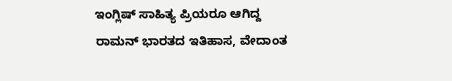ಇಂಗ್ಲಿಷ್ ಸಾಹಿತ್ಯ ಪ್ರಿಯರೂ ಆಗಿದ್ದ ರಾಮನ್ ಭಾರತದ ಇತಿಹಾಸ, ವೇದಾಂತ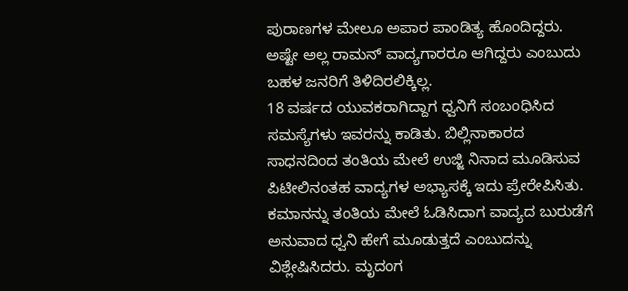ಪುರಾಣಗಳ ಮೇಲೂ ಅಪಾರ ಪಾಂಡಿತ್ಯ ಹೊಂದಿದ್ದರು. ಅಷ್ಟೇ ಅಲ್ಲ ರಾಮನ್ ವಾದ್ಯಗಾರರೂ ಆಗಿದ್ದರು ಎಂಬುದು ಬಹಳ ಜನರಿಗೆ ತಿಳಿದಿರಲಿಕ್ಕಿಲ್ಲ.
18 ವರ್ಷದ ಯುವಕರಾಗಿದ್ದಾಗ ಧ್ವನಿಗೆ ಸಂಬಂಧಿಸಿದ ಸಮಸ್ಯೆಗಳು ಇವರನ್ನು ಕಾಡಿತು. ಬಿಲ್ಲಿನಾಕಾರದ ಸಾಧನದಿಂದ ತಂತಿಯ ಮೇಲೆ ಉಜ್ಜಿ ನಿನಾದ ಮೂಡಿಸುವ ಪಿಟೀಲಿನಂತಹ ವಾದ್ಯಗಳ ಅಭ್ಯಾಸಕ್ಕೆ ಇದು ಪ್ರೇರೇಪಿಸಿತು. ಕಮಾನನ್ನು ತಂತಿಯ ಮೇಲೆ ಓಡಿಸಿದಾಗ ವಾದ್ಯದ ಬುರುಡೆಗೆ ಅನುವಾದ ಧ್ವನಿ ಹೇಗೆ ಮೂಡುತ್ತದೆ ಎಂಬುದನ್ನು ವಿಶ್ಲೇಷಿಸಿದರು. ಮೃದಂಗ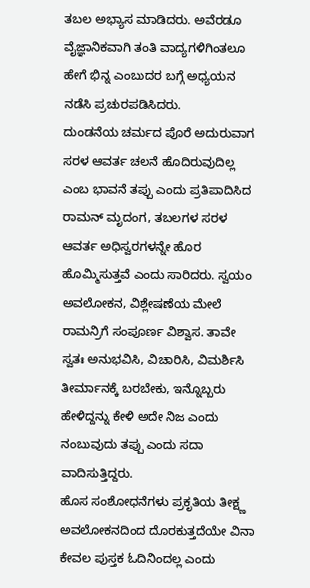ತಬಲ ಅಭ್ಯಾಸ ಮಾಡಿದರು. ಅವೆರಡೂ ವೈಜ್ಞಾನಿಕವಾಗಿ ತಂತಿ ವಾದ್ಯಗಳಿಗಿಂತಲೂ ಹೇಗೆ ಭಿನ್ನ ಎಂಬುದರ ಬಗ್ಗೆ ಅಧ್ಯಯನ ನಡೆಸಿ ಪ್ರಚುರಪಡಿಸಿದರು.
ದುಂಡನೆಯ ಚರ್ಮದ ಪೊರೆ ಅದುರುವಾಗ ಸರಳ ಆವರ್ತ ಚಲನೆ ಹೊದಿರುವುದಿಲ್ಲ ಎಂಬ ಭಾವನೆ ತಪ್ಪು ಎಂದು ಪ್ರತಿಪಾದಿಸಿದ ರಾಮನ್ ಮೃದಂಗ, ತಬಲಗಳ ಸರಳ ಆವರ್ತ ಅಧಿಸ್ವರಗಳನ್ನೇ ಹೊರ ಹೊಮ್ಮಿಸುತ್ತವೆ ಎಂದು ಸಾರಿದರು. ಸ್ವಯಂ ಅವಲೋಕನ, ವಿಶ್ಲೇಷಣೆಯ ಮೇಲೆ ರಾಮನ್ರಿಗೆ ಸಂಪೂರ್ಣ ವಿಶ್ವಾಸ. ತಾವೇ ಸ್ವತಃ ಅನುಭವಿಸಿ, ವಿಚಾರಿಸಿ, ವಿಮರ್ಶಿಸಿ ತೀರ್ಮಾನಕ್ಕೆ ಬರಬೇಕು, ಇನ್ನೊಬ್ಬರು ಹೇಳಿದ್ದನ್ನು ಕೇಳಿ ಅದೇ ನಿಜ ಎಂದು ನಂಬುವುದು ತಪ್ಪು ಎಂದು ಸದಾ ವಾದಿಸುತ್ತಿದ್ದರು.
ಹೊಸ ಸಂಶೋಧನೆಗಳು ಪ್ರಕೃತಿಯ ತೀಕ್ಷ್ಣ ಅವಲೋಕನದಿಂದ ದೊರಕುತ್ತದೆಯೇ ವಿನಾ ಕೇವಲ ಪುಸ್ತಕ ಓದಿನಿಂದಲ್ಲ ಎಂದು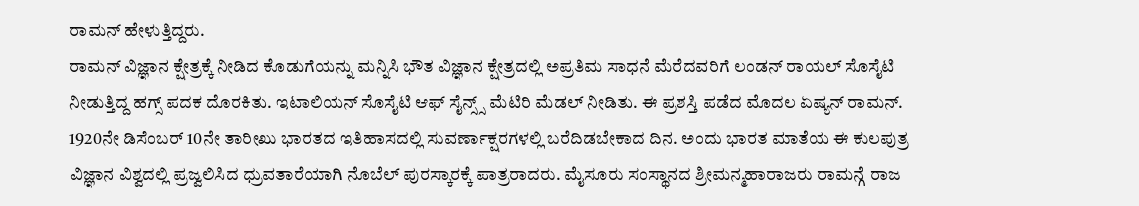ರಾಮನ್ ಹೇಳುತ್ತಿದ್ದರು.
ರಾಮನ್ ವಿಜ್ಞಾನ ಕ್ಷೇತ್ರಕ್ಕೆ ನೀಡಿದ ಕೊಡುಗೆಯನ್ನು ಮನ್ನಿಸಿ ಭೌತ ವಿಜ್ಞಾನ ಕ್ಷೇತ್ರದಲ್ಲಿ ಅಪ್ರತಿಮ ಸಾಧನೆ ಮೆರೆದವರಿಗೆ ಲಂಡನ್ ರಾಯಲ್ ಸೊಸೈಟಿ ನೀಡುತ್ತಿದ್ದ ಹಗ್ಸ್ ಪದಕ ದೊರಕಿತು. ಇಟಾಲಿಯನ್ ಸೊಸೈಟಿ ಆಫ್ ಸೈನ್ಸ್ಸ್ ಮೆಟಿರಿ ಮೆಡಲ್ ನೀಡಿತು. ಈ ಪ್ರಶಸ್ತಿ ಪಡೆದ ಮೊದಲ ಏಷ್ಯನ್ ರಾಮನ್.
1920ನೇ ಡಿಸೆಂಬರ್ 10ನೇ ತಾರೀಖು ಭಾರತದ ಇತಿಹಾಸದಲ್ಲಿ ಸುವರ್ಣಾಕ್ಷರಗಳಲ್ಲಿ ಬರೆದಿಡಬೇಕಾದ ದಿನ. ಅಂದು ಭಾರತ ಮಾತೆಯ ಈ ಕುಲಪುತ್ರ ವಿಜ್ಞಾನ ವಿಶ್ವದಲ್ಲಿ ಪ್ರಜ್ವಲಿಸಿದ ಧ್ರುವತಾರೆಯಾಗಿ ನೊಬೆಲ್ ಪುರಸ್ಕಾರಕ್ಕೆ ಪಾತ್ರರಾದರು. ಮೈಸೂರು ಸಂಸ್ಥಾನದ ಶ್ರೀಮನ್ಮಹಾರಾಜರು ರಾಮನ್ಗೆ ರಾಜ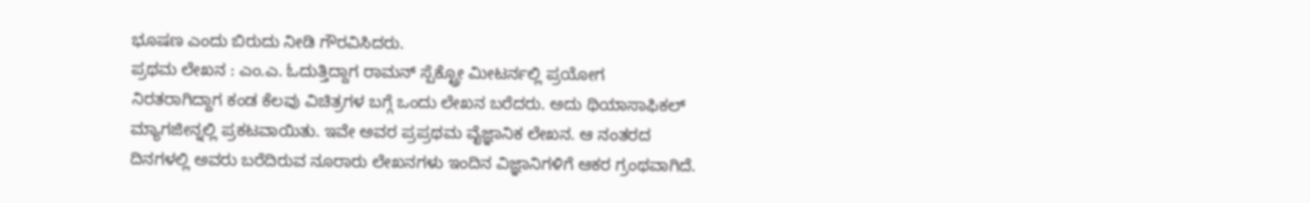ಭೂಷಣ ಎಂದು ಬಿರುದು ನೀಡಿ ಗೌರವಿಸಿದರು.
ಪ್ರಥಮ ಲೇಖನ : ಎಂ.ಎ. ಓದುತ್ತಿದ್ದಾಗ ರಾಮನ್ ಸ್ಪೆಕ್ಟ್ರೋ ಮೀಟರ್ನಲ್ಲಿ ಪ್ರಯೋಗ ನಿರತರಾಗಿದ್ದಾಗ ಕಂಡ ಕೆಲವು ವಿಚಿತ್ರಗಳ ಬಗ್ಗೆ ಒಂದು ಲೇಖನ ಬರೆದರು. ಅದು ಥಿಯಾಸಾಫಿಕಲ್ ಮ್ಯಾಗಜೀನ್ನಲ್ಲಿ ಪ್ರಕಟವಾಯಿತು. ಇವೇ ಅವರ ಪ್ರಪ್ರಥಮ ವೈಜ್ಞಾನಿಕ ಲೇಖನ. ಆ ನಂತರದ ದಿನಗಳಲ್ಲಿ ಅವರು ಬರೆದಿರುವ ನೂರಾರು ಲೇಖನಗಳು ಇಂದಿನ ವಿಜ್ಞಾನಿಗಳಿಗೆ ಆಕರ ಗ್ರಂಥವಾಗಿದೆ.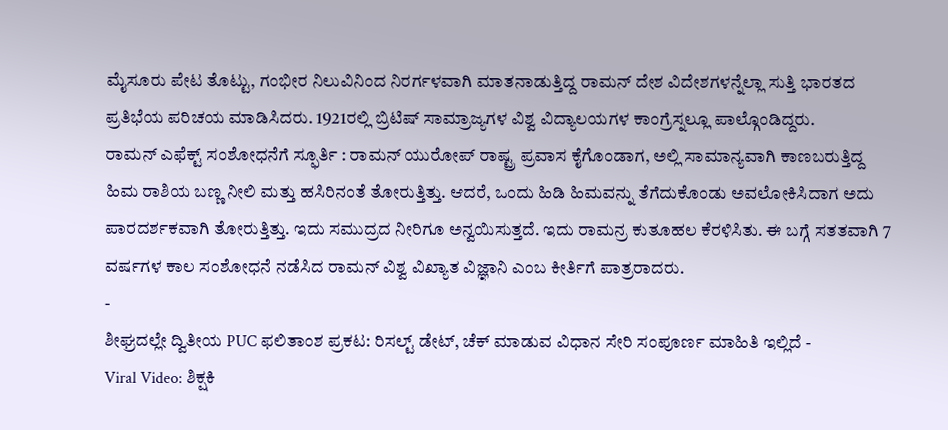ಮೈಸೂರು ಪೇಟ ತೊಟ್ಟು, ಗಂಭೀರ ನಿಲುವಿನಿಂದ ನಿರರ್ಗಳವಾಗಿ ಮಾತನಾಡುತ್ತಿದ್ದ ರಾಮನ್ ದೇಶ ವಿದೇಶಗಳನ್ನೆಲ್ಲಾ ಸುತ್ತಿ ಭಾರತದ ಪ್ರತಿಭೆಯ ಪರಿಚಯ ಮಾಡಿಸಿದರು. 1921ರಲ್ಲಿ ಬ್ರಿಟಿಷ್ ಸಾಮ್ರಾಜ್ಯಗಳ ವಿಶ್ವ ವಿದ್ಯಾಲಯಗಳ ಕಾಂಗ್ರೆಸ್ನಲ್ಲೂ ಪಾಲ್ಗೊಂಡಿದ್ದರು.
ರಾಮನ್ ಎಫೆಕ್ಟ್ ಸಂಶೋಧನೆಗೆ ಸ್ಫೂರ್ತಿ : ರಾಮನ್ ಯುರೋಪ್ ರಾಷ್ಟ್ರ ಪ್ರವಾಸ ಕೈಗೊಂಡಾಗ, ಅಲ್ಲಿ ಸಾಮಾನ್ಯವಾಗಿ ಕಾಣಬರುತ್ತಿದ್ದ ಹಿಮ ರಾಶಿಯ ಬಣ್ಣ ನೀಲಿ ಮತ್ತು ಹಸಿರಿನಂತೆ ತೋರುತ್ತಿತ್ತು. ಆದರೆ, ಒಂದು ಹಿಡಿ ಹಿಮವನ್ನು ತೆಗೆದುಕೊಂಡು ಅವಲೋಕಿಸಿದಾಗ ಅದು ಪಾರದರ್ಶಕವಾಗಿ ತೋರುತ್ತಿತ್ತು. ಇದು ಸಮುದ್ರದ ನೀರಿಗೂ ಅನ್ವಯಿಸುತ್ತದೆ. ಇದು ರಾಮನ್ರ ಕುತೂಹಲ ಕೆರಳಿಸಿತು. ಈ ಬಗ್ಗೆ ಸತತವಾಗಿ 7 ವರ್ಷಗಳ ಕಾಲ ಸಂಶೋಧನೆ ನಡೆಸಿದ ರಾಮನ್ ವಿಶ್ವ ವಿಖ್ಯಾತ ವಿಜ್ಞಾನಿ ಎಂಬ ಕೀರ್ತಿಗೆ ಪಾತ್ರರಾದರು.
-
ಶೀಘ್ರದಲ್ಲೇ ದ್ವಿತೀಯ PUC ಫಲಿತಾಂಶ ಪ್ರಕಟ: ರಿಸಲ್ಟ್ ಡೇಟ್, ಚೆಕ್ ಮಾಡುವ ವಿಧಾನ ಸೇರಿ ಸಂಪೂರ್ಣ ಮಾಹಿತಿ ಇಲ್ಲಿದೆ -
Viral Video: ಶಿಕ್ಷಕಿ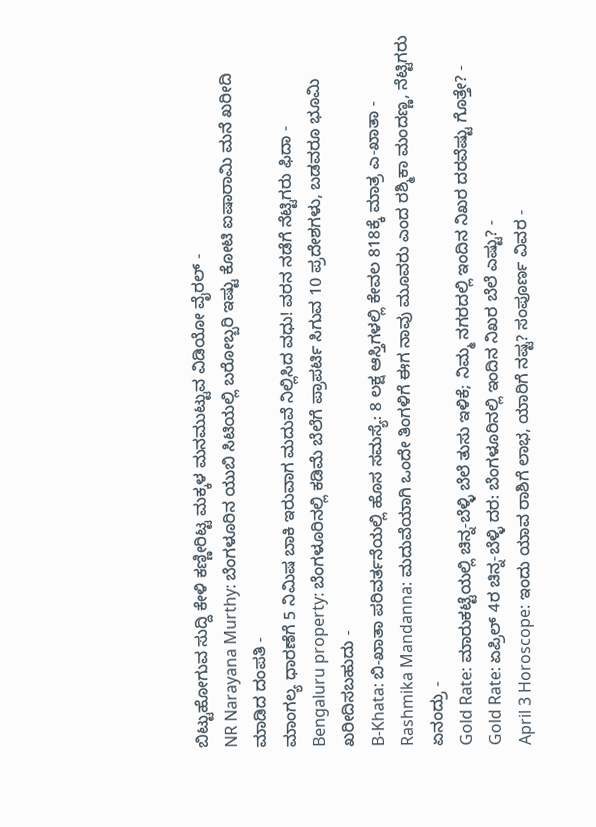ಬಿಟ್ಟುಹೋಗುವ ಸುದ್ದಿ ಕೇಳಿ ಕಣ್ಣೀರಿಟ್ಟ ಮಕ್ಕಳ ಮನಮುಟ್ಟುವ ವಿಡಿಯೋ ವೈರಲ್ -
NR Narayana Murthy: ಬೆಂಗಳೂರಿನ ಯುಬಿ ಸಿಟಿಯಲ್ಲಿ ಬರೋಬ್ಬರಿ ಇಷ್ಟು ಕೋಟಿ ಐಷಾರಾಮಿ ಮನೆ ಖರೀದಿ ಮಾಡಿದ ದಂಪತಿ -
ಮಾಂಗಲ್ಯ ಧಾರಣೆಗೆ 5 ನಿಮಿಷ ಬಾಕಿ ಇರುವಾಗ ಮದುವೆ ನಿಲ್ಲಿಸಿದ ವಧು! ವರನ ನಡೆಗೆ ನೆಟ್ಟಿಗರು ಫಿದಾ -
Bengaluru property: ಬೆಂಗಳೂರಿನಲ್ಲಿ ಕಡಿಮೆ ಬೆಲೆಗೆ ಪ್ರಾಪರ್ಟಿ ಸಿಗುವ 10 ಪ್ರದೇಶಗಳು, ಬಡವರೂ ಭೂಮಿ ಖರೀದಿಸಬಹುದು -
B-Khata: ಬಿ-ಖಾತಾ ಪರಿವರ್ತನೆಯಲ್ಲಿ ಹೊಸ ಸಮಸ್ಯೆ: 8 ಲಕ್ಷ ಆಸ್ತಿಗಳಲ್ಲಿ ಕೇವಲ 818ಕ್ಕೆ ಮಾತ್ರ ಎ-ಖಾತಾ -
Rashmika Mandanna: ಮದುವೆಯಾಗಿ ಒಂದೇ ತಿಂಗಳಿಗೆ ಈಗ ನಾವು ಮೂವರು ಎಂದ ರಶ್ಮಿಕಾ ಮಂದಣ್ಣ, ನೆಟ್ಟಿಗರು ಏನಂದ್ರು -
Gold Rate: ಮಾರುಕಟ್ಟೆಯಲ್ಲಿ ಚಿನ್ನ-ಬೆಳ್ಳಿ ಬೆಲೆ ತುಸು ಇಳಿಕೆ; ನಿಮ್ಮ ನಗರದಲ್ಲಿ ಇಂದಿನ ನಿಖರ ದರವೆಷ್ಟು ಗೊತ್ತೇ? -
Gold Rate: ಏಪ್ರಿಲ್ 4ರ ಚಿನ್ನ-ಬೆಳ್ಳಿ ದರ: ಬೆಂಗಳೂರಿನಲ್ಲಿ ಇಂದಿನ ನಿಖರ ಬೆಲೆ ಎಷ್ಟು? -
April 3 Horoscope: ಇಂದು ಯಾವ ರಾಶಿಗೆ ಲಾಭ, ಯಾರಿಗೆ ನಷ್ಟ? ಸಂಪೂರ್ಣ ವಿವರ -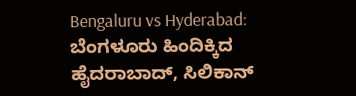Bengaluru vs Hyderabad: ಬೆಂಗಳೂರು ಹಿಂದಿಕ್ಕಿದ ಹೈದರಾಬಾದ್, ಸಿಲಿಕಾನ್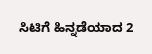ಸಿಟಿಗೆ ಹಿನ್ನಡೆಯಾದ 2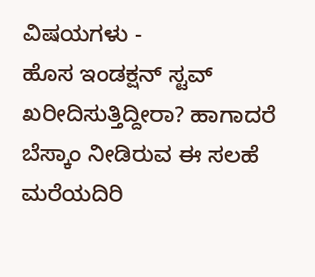ವಿಷಯಗಳು -
ಹೊಸ ಇಂಡಕ್ಷನ್ ಸ್ಟವ್ ಖರೀದಿಸುತ್ತಿದ್ದೀರಾ? ಹಾಗಾದರೆ ಬೆಸ್ಕಾಂ ನೀಡಿರುವ ಈ ಸಲಹೆ ಮರೆಯದಿರಿ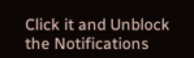Click it and Unblock the Notifications